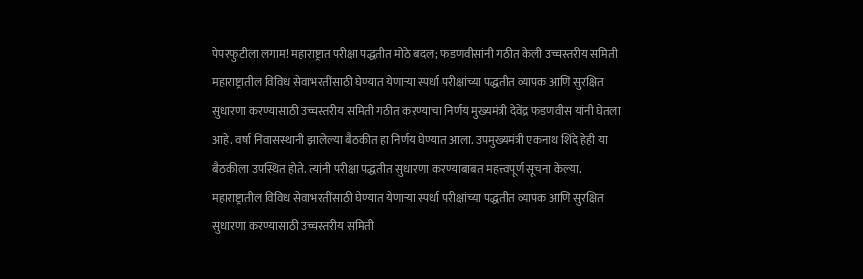पेपरफुटीला लगाम! महाराष्ट्रात परीक्षा पद्धतीत मोठे बदल; फडणवीसांनी गठीत केली उच्चस्तरीय समिती
महाराष्ट्रातील विविध सेवाभरतींसाठी घेण्यात येणाऱ्या स्पर्धा परीक्षांच्या पद्धतीत व्यापक आणि सुरक्षित सुधारणा करण्यासाठी उच्चस्तरीय समिती गठीत करण्याचा निर्णय मुख्यमंत्री देवेंद्र फडणवीस यांनी घेतला आहे. वर्षा निवासस्थानी झालेल्या बैठकीत हा निर्णय घेण्यात आला. उपमुख्यमंत्री एकनाथ शिंदे हेही या बैठकीला उपस्थित होते. त्यांनी परीक्षा पद्धतीत सुधारणा करण्याबाबत महत्त्वपूर्ण सूचना केल्या.
महाराष्ट्रातील विविध सेवाभरतींसाठी घेण्यात येणाऱ्या स्पर्धा परीक्षांच्या पद्धतीत व्यापक आणि सुरक्षित सुधारणा करण्यासाठी उच्चस्तरीय समिती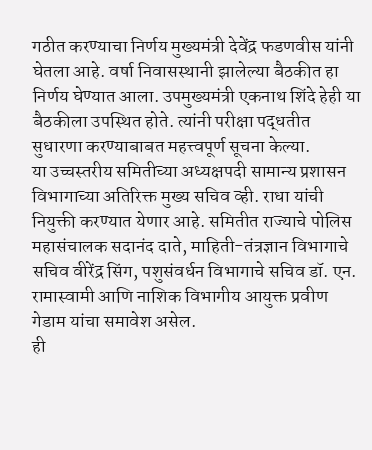गठीत करण्याचा निर्णय मुख्यमंत्री देवेंद्र फडणवीस यांनी घेतला आहे. वर्षा निवासस्थानी झालेल्या बैठकीत हा निर्णय घेण्यात आला. उपमुख्यमंत्री एकनाथ शिंदे हेही या बैठकीला उपस्थित होते. त्यांनी परीक्षा पद्धतीत सुधारणा करण्याबाबत महत्त्वपूर्ण सूचना केल्या.
या उच्चस्तरीय समितीच्या अध्यक्षपदी सामान्य प्रशासन विभागाच्या अतिरिक्त मुख्य सचिव व्ही. राधा यांची नियुक्ती करण्यात येणार आहे. समितीत राज्याचे पोलिस महासंचालक सदानंद दाते, माहिती-तंत्रज्ञान विभागाचे सचिव वीरेंद्र सिंग, पशुसंवर्धन विभागाचे सचिव डॉ. एन. रामास्वामी आणि नाशिक विभागीय आयुक्त प्रवीण गेडाम यांचा समावेश असेल.
ही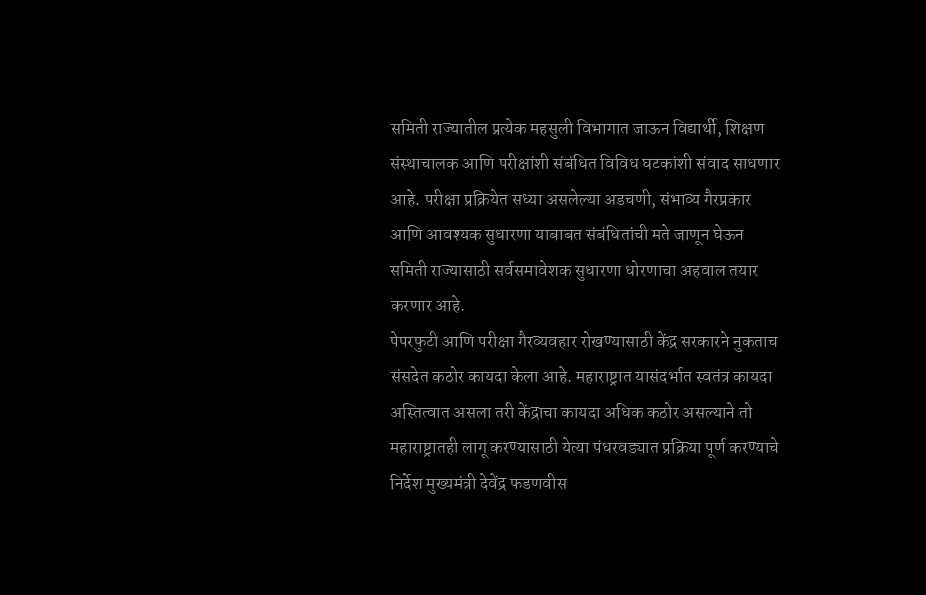समिती राज्यातील प्रत्येक महसुली विभागात जाऊन विद्यार्थी, शिक्षण संस्थाचालक आणि परीक्षांशी संबंधित विविध घटकांशी संवाद साधणार आहे. परीक्षा प्रक्रियेत सध्या असलेल्या अडचणी, संभाव्य गैरप्रकार आणि आवश्यक सुधारणा याबाबत संबंधितांची मते जाणून घेऊन समिती राज्यासाठी सर्वसमावेशक सुधारणा धोरणाचा अहवाल तयार करणार आहे.
पेपरफुटी आणि परीक्षा गैरव्यवहार रोखण्यासाठी केंद्र सरकारने नुकताच संसदेत कठोर कायदा केला आहे. महाराष्ट्रात यासंदर्भात स्वतंत्र कायदा अस्तित्वात असला तरी केंद्राचा कायदा अधिक कठोर असल्याने तो महाराष्ट्रातही लागू करण्यासाठी येत्या पंधरवड्यात प्रक्रिया पूर्ण करण्याचे निर्देश मुख्यमंत्री देवेंद्र फडणवीस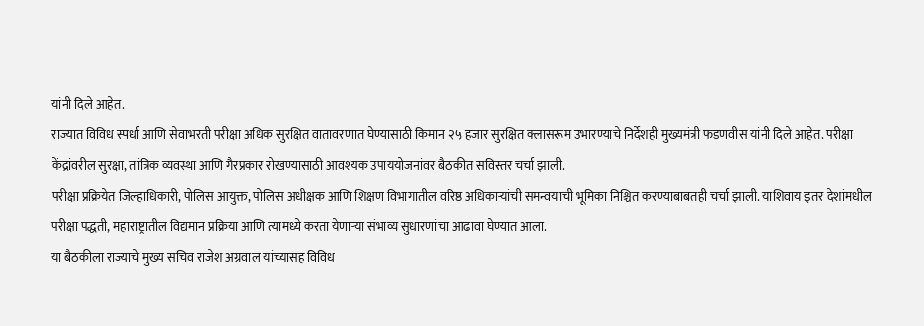यांनी दिले आहेत.
राज्यात विविध स्पर्धा आणि सेवाभरती परीक्षा अधिक सुरक्षित वातावरणात घेण्यासाठी किमान २५ हजार सुरक्षित क्लासरूम उभारण्याचे निर्देशही मुख्यमंत्री फडणवीस यांनी दिले आहेत. परीक्षा केंद्रांवरील सुरक्षा, तांत्रिक व्यवस्था आणि गैरप्रकार रोखण्यासाठी आवश्यक उपाययोजनांवर बैठकीत सविस्तर चर्चा झाली.
परीक्षा प्रक्रियेत जिल्हाधिकारी, पोलिस आयुक्त, पोलिस अधीक्षक आणि शिक्षण विभागातील वरिष्ठ अधिकाऱ्यांची समन्वयाची भूमिका निश्चित करण्याबाबतही चर्चा झाली. याशिवाय इतर देशांमधील परीक्षा पद्धती, महाराष्ट्रातील विद्यमान प्रक्रिया आणि त्यामध्ये करता येणाऱ्या संभाव्य सुधारणांचा आढावा घेण्यात आला.
या बैठकीला राज्याचे मुख्य सचिव राजेश अग्रवाल यांच्यासह विविध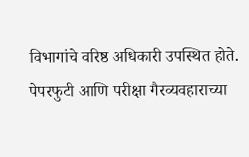विभागांचे वरिष्ठ अधिकारी उपस्थित होते. पेपरफुटी आणि परीक्षा गैरव्यवहाराच्या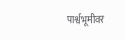पार्श्वभूमीवर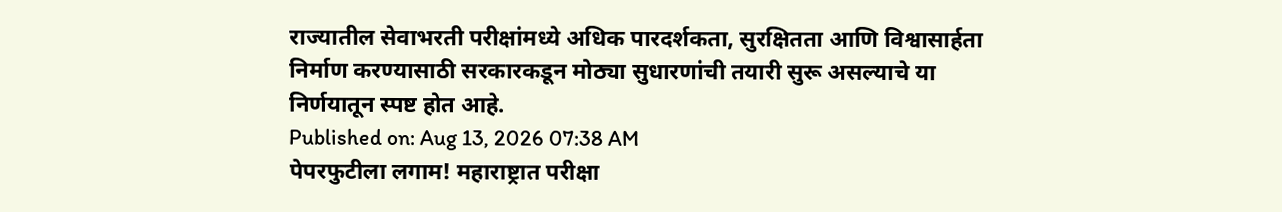राज्यातील सेवाभरती परीक्षांमध्ये अधिक पारदर्शकता, सुरक्षितता आणि विश्वासार्हता निर्माण करण्यासाठी सरकारकडून मोठ्या सुधारणांची तयारी सुरू असल्याचे या निर्णयातून स्पष्ट होत आहे.
Published on: Aug 13, 2026 07:38 AM
पेपरफुटीला लगाम! महाराष्ट्रात परीक्षा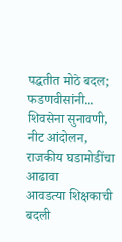पद्धतीत मोठे बदल; फडणवीसांनी...
शिवसेना सुनावणी, नीट आंदोलन, राजकीय घडामोडींचा आढावा
आवडत्या शिक्षकाची बदली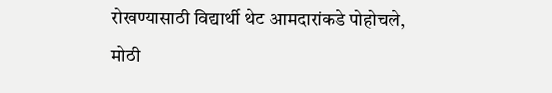रोखण्यासाठी विद्यार्थी थेट आमदारांकडे पोहोचले,
मोठी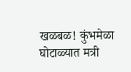खळबळ! कुंभमेळा घोटाळ्यात मत्री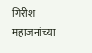गिरीश महाजनांच्या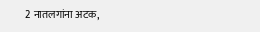2 नातलगांना अटक,